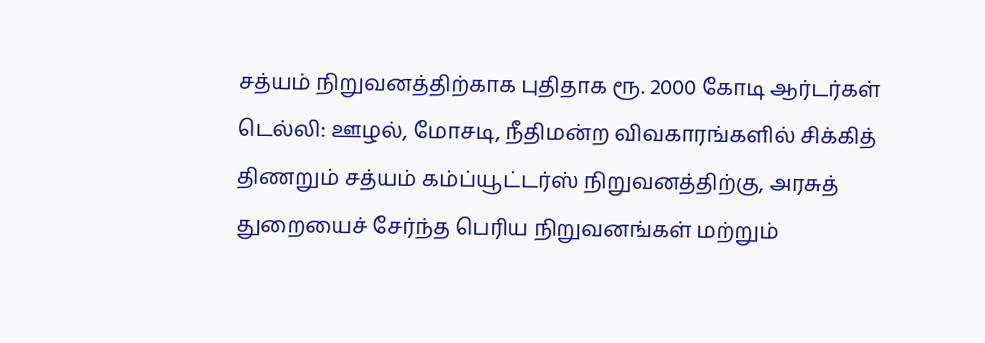சத்யம் நிறுவனத்திற்காக புதிதாக ரூ. 2000 கோடி ஆர்டர்கள்
டெல்லி: ஊழல், மோசடி, நீதிமன்ற விவகாரங்களில் சிக்கித் திணறும் சத்யம் கம்ப்யூட்டர்ஸ் நிறுவனத்திற்கு, அரசுத் துறையைச் சேர்ந்த பெரிய நிறுவனங்கள் மற்றும்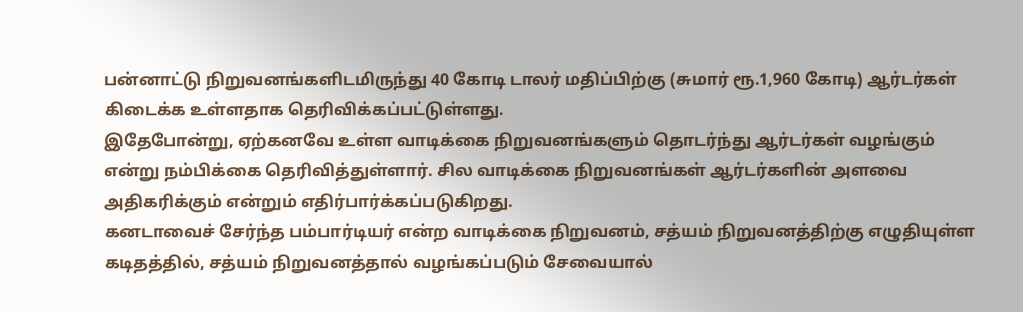பன்னாட்டு நிறுவனங்களிடமிருந்து 40 கோடி டாலர் மதிப்பிற்கு (சுமார் ரூ.1,960 கோடி) ஆர்டர்கள் கிடைக்க உள்ளதாக தெரிவிக்கப்பட்டுள்ளது.
இதேபோன்று, ஏற்கனவே உள்ள வாடிக்கை நிறுவனங்களும் தொடர்ந்து ஆர்டர்கள் வழங்கும் என்று நம்பிக்கை தெரிவித்துள்ளார். சில வாடிக்கை நிறுவனங்கள் ஆர்டர்களின் அளவை அதிகரிக்கும் என்றும் எதிர்பார்க்கப்படுகிறது.
கனடாவைச் சேர்ந்த பம்பார்டியர் என்ற வாடிக்கை நிறுவனம், சத்யம் நிறுவனத்திற்கு எழுதியுள்ள கடிதத்தில், சத்யம் நிறுவனத்தால் வழங்கப்படும் சேவையால்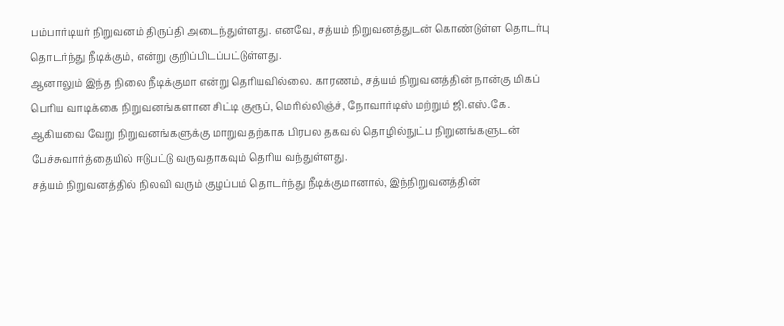பம்பார்டியர் நிறுவனம் திருப்தி அடைந்துள்ளது. எனவே, சத்யம் நிறுவனத்துடன் கொண்டுள்ள தொடர்பு தொடர்ந்து நீடிக்கும், என்று குறிப்பிடப்பட்டுள்ளது.
ஆனாலும் இந்த நிலை நீடிக்குமா என்று தெரியவில்லை. காரணம், சத்யம் நிறுவனத்தின் நான்கு மிகப் பெரிய வாடிக்கை நிறுவனங்களான சிட்டி குரூப், மெரில்லிஞ்ச், நோவார்டிஸ் மற்றும் ஜி.எஸ்.கே. ஆகியவை வேறு நிறுவனங்களுக்கு மாறுவதற்காக பிரபல தகவல் தொழில்நுட்ப நிறுனங்களுடன் பேச்சுவார்த்தையில் ஈடுபட்டு வருவதாகவும் தெரிய வந்துள்ளது.
சத்யம் நிறுவனத்தில் நிலவி வரும் குழப்பம் தொடர்ந்து நீடிக்குமானால், இந்நிறுவனத்தின்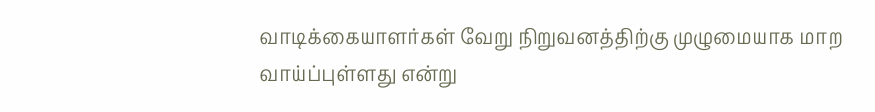வாடிக்கையாளர்கள் வேறு நிறுவனத்திற்கு முழுமையாக மாற வாய்ப்புள்ளது என்று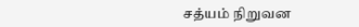சத்யம் நிறுவன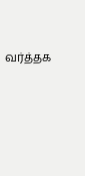வர்த்தக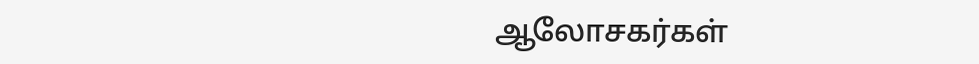ஆலோசகர்கள்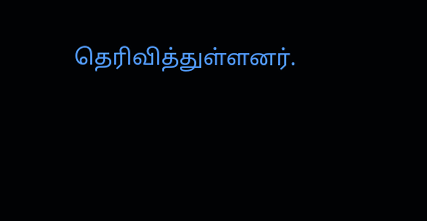தெரிவித்துள்ளனர்.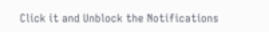Click it and Unblock the Notifications